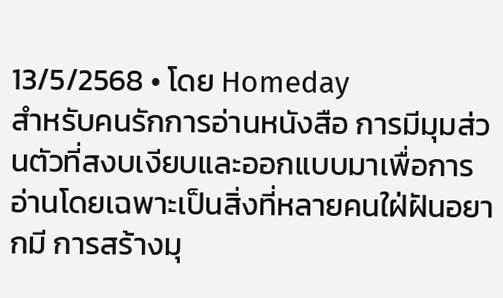13/5/2568 • โดย Homeday
สำหรับคนรักการอ่านหนังสือ การมีมุมส่วนตัวที่สงบเงียบและออกแบบมาเพื่อการอ่านโดยเฉพาะเป็นสิ่งที่หลายคนใฝ่ฝันอยากมี การสร้างมุ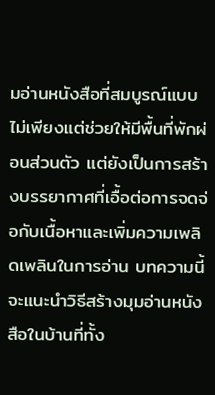มอ่านหนังสือที่สมบูรณ์แบบไม่เพียงแต่ช่วยให้มีพื้นที่พักผ่อนส่วนตัว แต่ยังเป็นการสร้างบรรยากาศที่เอื้อต่อการจดจ่อกับเนื้อหาและเพิ่มความเพลิดเพลินในการอ่าน บทความนี้จะแนะนำวิธีสร้างมุมอ่านหนังสือในบ้านที่ทั้ง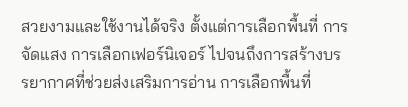สวยงามและใช้งานได้จริง ตั้งแต่การเลือกพื้นที่ การจัดแสง การเลือกเฟอร์นิเจอร์ ไปจนถึงการสร้างบรรยากาศที่ช่วยส่งเสริมการอ่าน การเลือกพื้นที่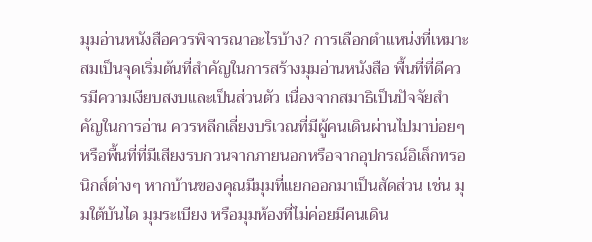มุมอ่านหนังสือควรพิจารณาอะไรบ้าง? การเลือกตำแหน่งที่เหมาะสมเป็นจุดเริ่มต้นที่สำคัญในการสร้างมุมอ่านหนังสือ พื้นที่ที่ดีควรมีความเงียบสงบและเป็นส่วนตัว เนื่องจากสมาธิเป็นปัจจัยสำคัญในการอ่าน ควรหลีกเลี่ยงบริเวณที่มีผู้คนเดินผ่านไปมาบ่อยๆ หรือพื้นที่ที่มีเสียงรบกวนจากภายนอกหรือจากอุปกรณ์อิเล็กทรอนิกส์ต่างๆ หากบ้านของคุณมีมุมที่แยกออกมาเป็นสัดส่วน เช่น มุมใต้บันได มุมระเบียง หรือมุมห้องที่ไม่ค่อยมีคนเดิน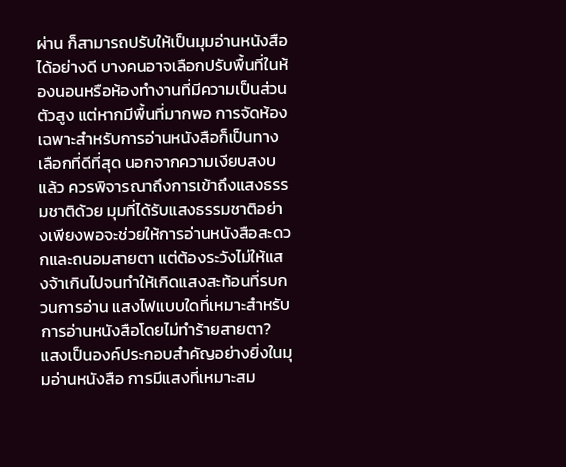ผ่าน ก็สามารถปรับให้เป็นมุมอ่านหนังสือได้อย่างดี บางคนอาจเลือกปรับพื้นที่ในห้องนอนหรือห้องทำงานที่มีความเป็นส่วนตัวสูง แต่หากมีพื้นที่มากพอ การจัดห้องเฉพาะสำหรับการอ่านหนังสือก็เป็นทางเลือกที่ดีที่สุด นอกจากความเงียบสงบแล้ว ควรพิจารณาถึงการเข้าถึงแสงธรรมชาติด้วย มุมที่ได้รับแสงธรรมชาติอย่างเพียงพอจะช่วยให้การอ่านหนังสือสะดวกและถนอมสายตา แต่ต้องระวังไม่ให้แสงจ้าเกินไปจนทำให้เกิดแสงสะท้อนที่รบกวนการอ่าน แสงไฟแบบใดที่เหมาะสำหรับการอ่านหนังสือโดยไม่ทำร้ายสายตา? แสงเป็นองค์ประกอบสำคัญอย่างยิ่งในมุมอ่านหนังสือ การมีแสงที่เหมาะสม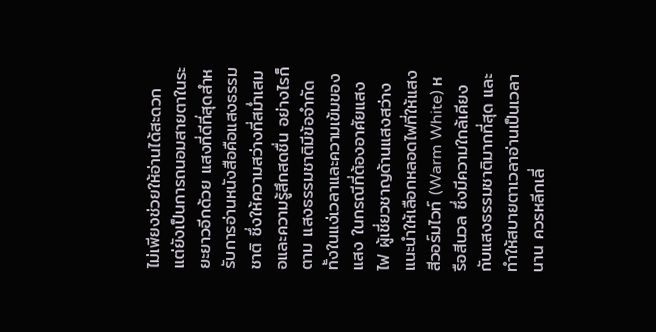ไม่เพียงช่วยให้อ่านได้สะดวก แต่ยังเป็นการถนอมสายตาในระยะยาวอีกด้วย แสงที่ดีที่สุดสำหรับการอ่านหนังสือคือแสงธรรมชาติ ซึ่งให้ความสว่างที่สม่ำเสมอและความรู้สึกสดชื่น อย่างไรก็ตาม แสงธรรมชาติมีข้อจำกัดทั้งในแง่เวลาและความเข้มของแสง ในกรณีที่ต้องอาศัยแสงไฟ ผู้เชี่ยวชาญด้านแสงสว่างแนะนำให้เลือกหลอดไฟที่ให้แสงสีวอร์มไวท์ (Warm White) หรือสีนวล ซึ่งมีความใกล้เคียงกับแสงธรรมชาติมากที่สุด และทำให้สบายตาเวลาอ่านเป็นเวลานาน ควรหลีกเลี่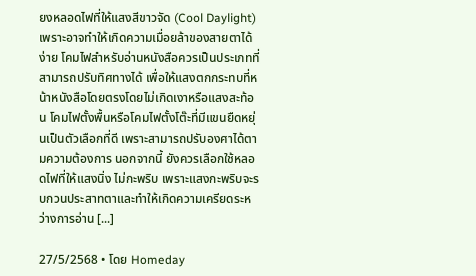ยงหลอดไฟที่ให้แสงสีขาวจัด (Cool Daylight) เพราะอาจทำให้เกิดความเมื่อยล้าของสายตาได้ง่าย โคมไฟสำหรับอ่านหนังสือควรเป็นประเภทที่สามารถปรับทิศทางได้ เพื่อให้แสงตกกระทบที่หน้าหนังสือโดยตรงโดยไม่เกิดเงาหรือแสงสะท้อน โคมไฟตั้งพื้นหรือโคมไฟตั้งโต๊ะที่มีแขนยืดหยุ่นเป็นตัวเลือกที่ดี เพราะสามารถปรับองศาได้ตามความต้องการ นอกจากนี้ ยังควรเลือกใช้หลอดไฟที่ให้แสงนิ่ง ไม่กะพริบ เพราะแสงกะพริบจะรบกวนประสาทตาและทำให้เกิดความเครียดระหว่างการอ่าน [...]

27/5/2568 • โดย Homeday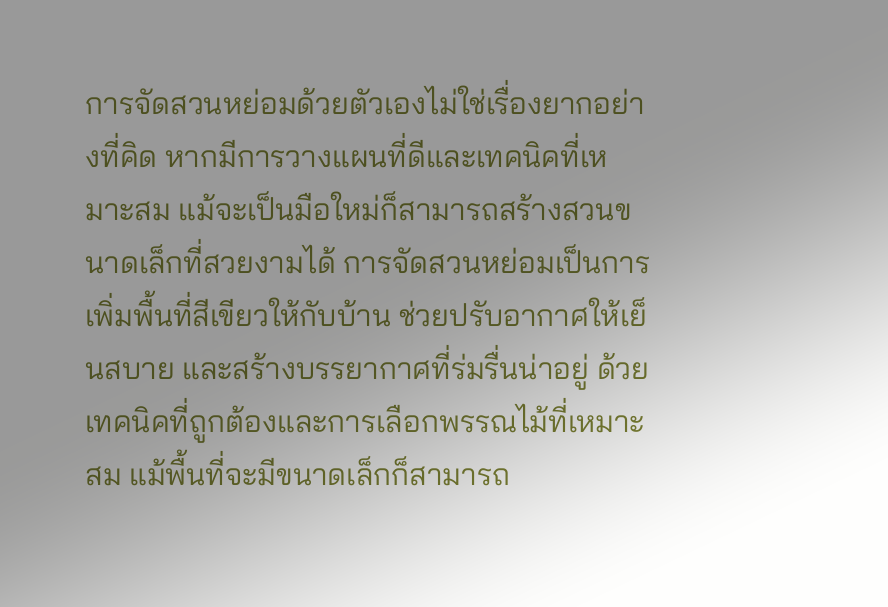การจัดสวนหย่อมด้วยตัวเองไม่ใช่เรื่องยากอย่างที่คิด หากมีการวางแผนที่ดีและเทคนิคที่เหมาะสม แม้จะเป็นมือใหม่ก็สามารถสร้างสวนขนาดเล็กที่สวยงามได้ การจัดสวนหย่อมเป็นการเพิ่มพื้นที่สีเขียวให้กับบ้าน ช่วยปรับอากาศให้เย็นสบาย และสร้างบรรยากาศที่ร่มรื่นน่าอยู่ ด้วยเทคนิคที่ถูกต้องและการเลือกพรรณไม้ที่เหมาะสม แม้พื้นที่จะมีขนาดเล็กก็สามารถ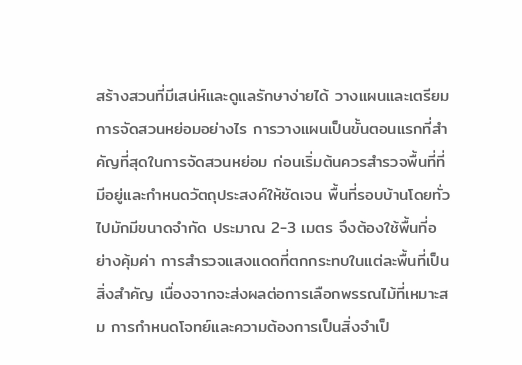สร้างสวนที่มีเสน่ห์และดูแลรักษาง่ายได้ วางแผนและเตรียมการจัดสวนหย่อมอย่างไร การวางแผนเป็นขั้นตอนแรกที่สำคัญที่สุดในการจัดสวนหย่อม ก่อนเริ่มต้นควรสำรวจพื้นที่ที่มีอยู่และกำหนดวัตถุประสงค์ให้ชัดเจน พื้นที่รอบบ้านโดยทั่วไปมักมีขนาดจำกัด ประมาณ 2-3 เมตร จึงต้องใช้พื้นที่อย่างคุ้มค่า การสำรวจแสงแดดที่ตกกระทบในแต่ละพื้นที่เป็นสิ่งสำคัญ เนื่องจากจะส่งผลต่อการเลือกพรรณไม้ที่เหมาะสม การกำหนดโจทย์และความต้องการเป็นสิ่งจำเป็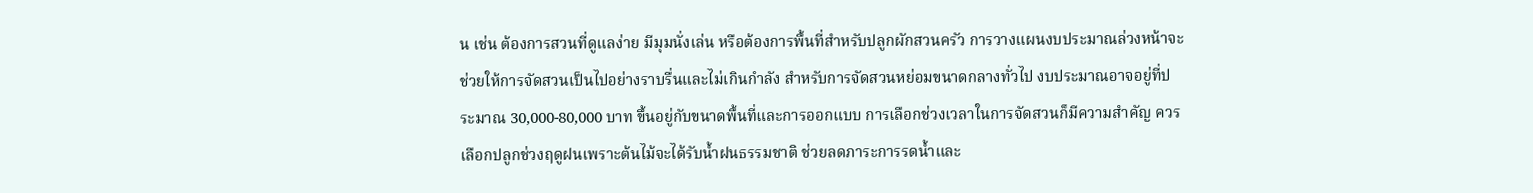น เช่น ต้องการสวนที่ดูแลง่าย มีมุมนั่งเล่น หรือต้องการพื้นที่สำหรับปลูกผักสวนครัว การวางแผนงบประมาณล่วงหน้าจะช่วยให้การจัดสวนเป็นไปอย่างราบรื่นและไม่เกินกำลัง สำหรับการจัดสวนหย่อมขนาดกลางทั่วไป งบประมาณอาจอยู่ที่ประมาณ 30,000-80,000 บาท ขึ้นอยู่กับขนาดพื้นที่และการออกแบบ การเลือกช่วงเวลาในการจัดสวนก็มีความสำคัญ ควรเลือกปลูกช่วงฤดูฝนเพราะต้นไม้จะได้รับน้ำฝนธรรมชาติ ช่วยลดภาระการรดน้ำและ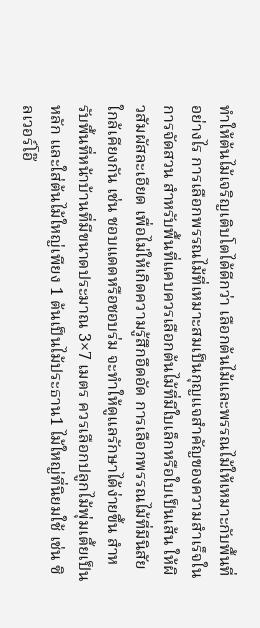ทำให้ต้นไม้เจริญเติบโตได้ดีกว่า เลือกต้นไม้และพรรณไม้ให้เหมาะกับพื้นที่อย่างไร การเลือกพรรณไม้ที่เหมาะสมเป็นกุญแจสำคัญของความสำเร็จในการจัดสวน สำหรับพื้นที่แคบควรเลือกต้นไม้ที่มีใบเล็กหรือใบเป็นเส้น ให้ผิวสัมผัสละเอียด เพื่อไม่ให้เกิดความรู้สึกอึดอัด การเลือกพรรณไม้ที่มีนิสัยใกล้เคียงกัน เช่น ชอบแดดหรือชอบร่ม จะทำให้ดูแลรักษาได้ง่ายขึ้น สำหรับพื้นที่หน้าบ้านที่มีขนาดประมาณ 3×7 เมตร ควรเลือกปลูกไม้พุ่มเตี้ยเป็นหลัก และใส่ต้นไม้ใหญ่เพียง 1 ต้นเป็นไม้ประธาน1 ไม้ใหญ่ที่นิยมใช้ เช่น ซิลเวอร์โอ๊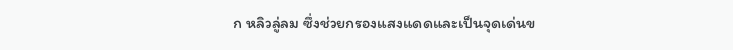ก หลิวลู่ลม ซึ่งช่วยกรองแสงแดดและเป็นจุดเด่นข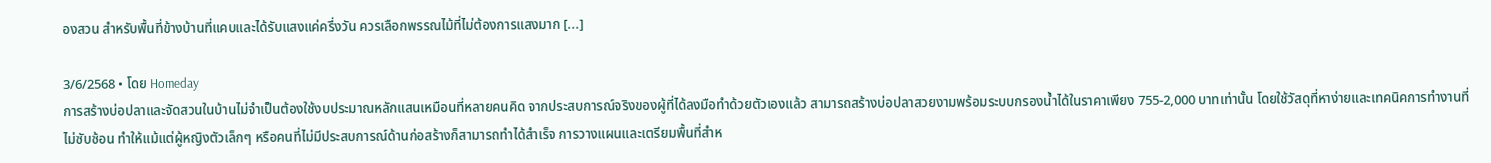องสวน สำหรับพื้นที่ข้างบ้านที่แคบและได้รับแสงแค่ครึ่งวัน ควรเลือกพรรณไม้ที่ไม่ต้องการแสงมาก [...]

3/6/2568 • โดย Homeday
การสร้างบ่อปลาและจัดสวนในบ้านไม่จำเป็นต้องใช้งบประมาณหลักแสนเหมือนที่หลายคนคิด จากประสบการณ์จริงของผู้ที่ได้ลงมือทำด้วยตัวเองแล้ว สามารถสร้างบ่อปลาสวยงามพร้อมระบบกรองน้ำได้ในราคาเพียง 755-2,000 บาทเท่านั้น โดยใช้วัสดุที่หาง่ายและเทคนิคการทำงานที่ไม่ซับซ้อน ทำให้แม้แต่ผู้หญิงตัวเล็กๆ หรือคนที่ไม่มีประสบการณ์ด้านก่อสร้างก็สามารถทำได้สำเร็จ การวางแผนและเตรียมพื้นที่สำห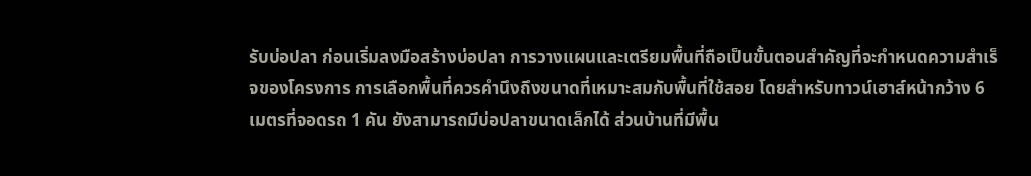รับบ่อปลา ก่อนเริ่มลงมือสร้างบ่อปลา การวางแผนและเตรียมพื้นที่ถือเป็นขั้นตอนสำคัญที่จะกำหนดความสำเร็จของโครงการ การเลือกพื้นที่ควรคำนึงถึงขนาดที่เหมาะสมกับพื้นที่ใช้สอย โดยสำหรับทาวน์เฮาส์หน้ากว้าง 6 เมตรที่จอดรถ 1 คัน ยังสามารถมีบ่อปลาขนาดเล็กได้ ส่วนบ้านที่มีพื้น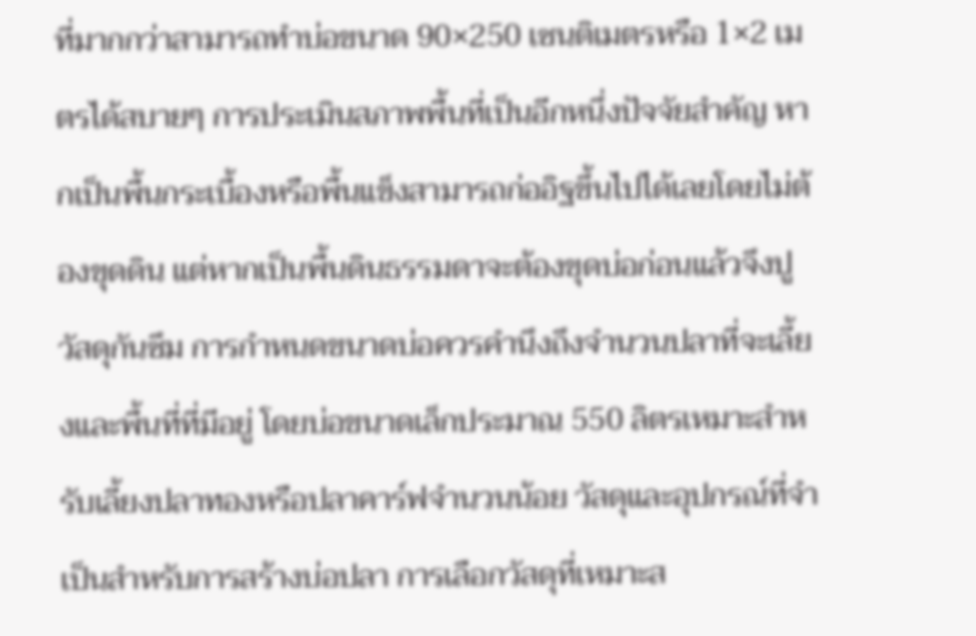ที่มากกว่าสามารถทำบ่อขนาด 90×250 เซนติเมตรหรือ 1×2 เมตรได้สบายๆ การประเมินสภาพพื้นที่เป็นอีกหนึ่งปัจจัยสำคัญ หากเป็นพื้นกระเบื้องหรือพื้นแข็งสามารถก่ออิฐขึ้นไปได้เลยโดยไม่ต้องขุดดิน แต่หากเป็นพื้นดินธรรมดาจะต้องขุดบ่อก่อนแล้วจึงปูวัสดุกันซึม การกำหนดขนาดบ่อควรคำนึงถึงจำนวนปลาที่จะเลี้ยงและพื้นที่ที่มีอยู่ โดยบ่อขนาดเล็กประมาณ 550 ลิตรเหมาะสำหรับเลี้ยงปลาทองหรือปลาคาร์ฟจำนวนน้อย วัสดุและอุปกรณ์ที่จำเป็นสำหรับการสร้างบ่อปลา การเลือกวัสดุที่เหมาะส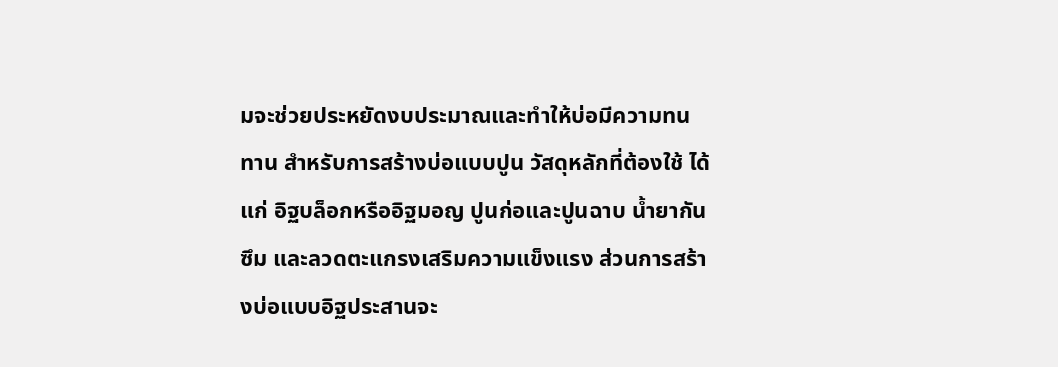มจะช่วยประหยัดงบประมาณและทำให้บ่อมีความทนทาน สำหรับการสร้างบ่อแบบปูน วัสดุหลักที่ต้องใช้ ได้แก่ อิฐบล็อกหรืออิฐมอญ ปูนก่อและปูนฉาบ น้ำยากันซึม และลวดตะแกรงเสริมความแข็งแรง ส่วนการสร้างบ่อแบบอิฐประสานจะ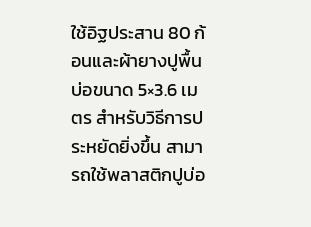ใช้อิฐประสาน 80 ก้อนและผ้ายางปูพื้นบ่อขนาด 5×3.6 เมตร สำหรับวิธีการประหยัดยิ่งขึ้น สามารถใช้พลาสติกปูบ่อ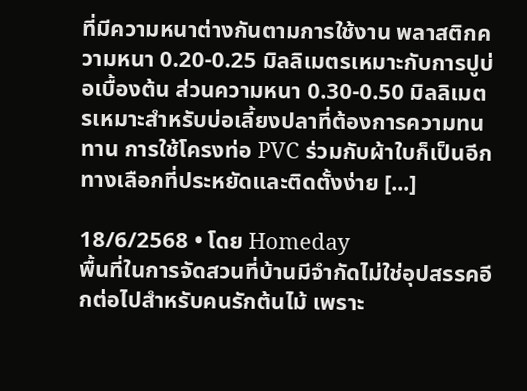ที่มีความหนาต่างกันตามการใช้งาน พลาสติกความหนา 0.20-0.25 มิลลิเมตรเหมาะกับการปูบ่อเบื้องต้น ส่วนความหนา 0.30-0.50 มิลลิเมตรเหมาะสำหรับบ่อเลี้ยงปลาที่ต้องการความทนทาน การใช้โครงท่อ PVC ร่วมกับผ้าใบก็เป็นอีกทางเลือกที่ประหยัดและติดตั้งง่าย [...]

18/6/2568 • โดย Homeday
พื้นที่ในการจัดสวนที่บ้านมีจำกัดไม่ใช่อุปสรรคอีกต่อไปสำหรับคนรักต้นไม้ เพราะ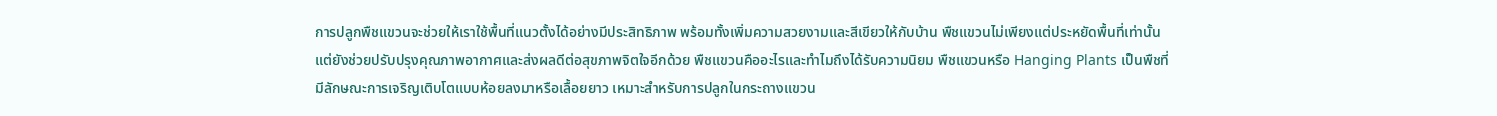การปลูกพืชแขวนจะช่วยให้เราใช้พื้นที่แนวตั้งได้อย่างมีประสิทธิภาพ พร้อมทั้งเพิ่มความสวยงามและสีเขียวให้กับบ้าน พืชแขวนไม่เพียงแต่ประหยัดพื้นที่เท่านั้น แต่ยังช่วยปรับปรุงคุณภาพอากาศและส่งผลดีต่อสุขภาพจิตใจอีกด้วย พืชแขวนคืออะไรและทำไมถึงได้รับความนิยม พืชแขวนหรือ Hanging Plants เป็นพืชที่มีลักษณะการเจริญเติบโตแบบห้อยลงมาหรือเลื้อยยาว เหมาะสำหรับการปลูกในกระถางแขวน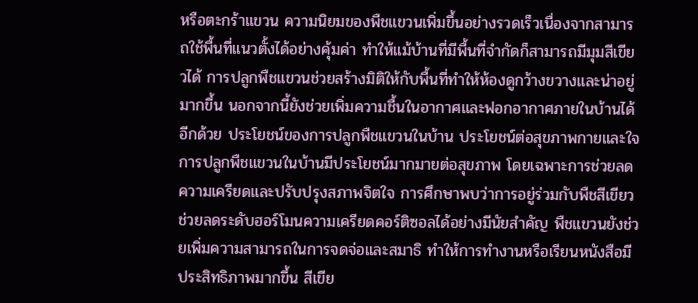หรือตะกร้าแขวน ความนิยมของพืชแขวนเพิ่มขึ้นอย่างรวดเร็วเนื่องจากสามารถใช้พื้นที่แนวตั้งได้อย่างคุ้มค่า ทำให้แม้บ้านที่มีพื้นที่จำกัดก็สามารถมีมุมสีเขียวได้ การปลูกพืชแขวนช่วยสร้างมิติให้กับพื้นที่ทำให้ห้องดูกว้างขวางและน่าอยู่มากขึ้น นอกจากนี้ยังช่วยเพิ่มความชื้นในอากาศและฟอกอากาศภายในบ้านได้อีกด้วย ประโยชน์ของการปลูกพืชแขวนในบ้าน ประโยชน์ต่อสุขภาพกายและใจ การปลูกพืชแขวนในบ้านมีประโยชน์มากมายต่อสุขภาพ โดยเฉพาะการช่วยลดความเครียดและปรับปรุงสภาพจิตใจ การศึกษาพบว่าการอยู่ร่วมกับพืชสีเขียวช่วยลดระดับฮอร์โมนความเครียดคอร์ติซอลได้อย่างมีนัยสำคัญ พืชแขวนยังช่วยเพิ่มความสามารถในการจดจ่อและสมาธิ ทำให้การทำงานหรือเรียนหนังสือมีประสิทธิภาพมากขึ้น สีเขีย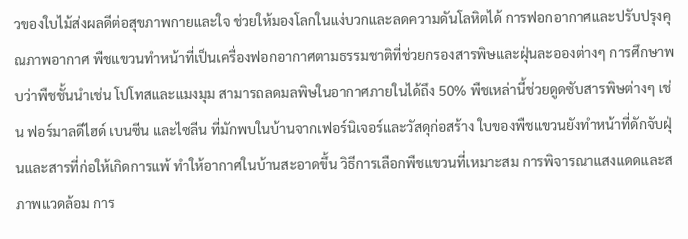วของใบไม้ส่งผลดีต่อสุขภาพกายและใจ ช่วยให้มองโลกในแง่บวกและลดความดันโลหิตได้ การฟอกอากาศและปรับปรุงคุณภาพอากาศ พืชแขวนทำหน้าที่เป็นเครื่องฟอกอากาศตามธรรมชาติที่ช่วยกรองสารพิษและฝุ่นละอองต่างๆ การศึกษาพบว่าพืชชั้นนำเช่น โปโทสและแมงมุม สามารถลดมลพิษในอากาศภายในได้ถึง 50% พืชเหล่านี้ช่วยดูดซับสารพิษต่างๆ เช่น ฟอร์มาลดีไฮด์ เบนซีน และไซลีน ที่มักพบในบ้านจากเฟอร์นิเจอร์และวัสดุก่อสร้าง ใบของพืชแขวนยังทำหน้าที่ดักจับฝุ่นและสารที่ก่อให้เกิดการแพ้ ทำให้อากาศในบ้านสะอาดขึ้น วิธีการเลือกพืชแขวนที่เหมาะสม การพิจารณาแสงแดดและสภาพแวดล้อม การ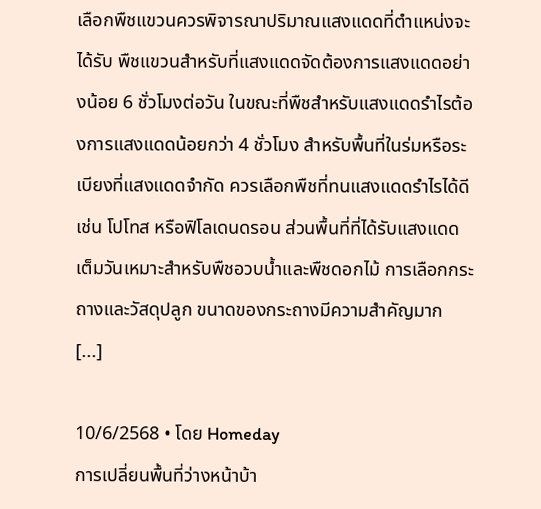เลือกพืชแขวนควรพิจารณาปริมาณแสงแดดที่ตำแหน่งจะได้รับ พืชแขวนสำหรับที่แสงแดดจัดต้องการแสงแดดอย่างน้อย 6 ชั่วโมงต่อวัน ในขณะที่พืชสำหรับแสงแดดรำไรต้องการแสงแดดน้อยกว่า 4 ชั่วโมง สำหรับพื้นที่ในร่มหรือระเบียงที่แสงแดดจำกัด ควรเลือกพืชที่ทนแสงแดดรำไรได้ดี เช่น โปโทส หรือฟิโลเดนดรอน ส่วนพื้นที่ที่ได้รับแสงแดดเต็มวันเหมาะสำหรับพืชอวบน้ำและพืชดอกไม้ การเลือกกระถางและวัสดุปลูก ขนาดของกระถางมีความสำคัญมาก [...]

10/6/2568 • โดย Homeday
การเปลี่ยนพื้นที่ว่างหน้าบ้า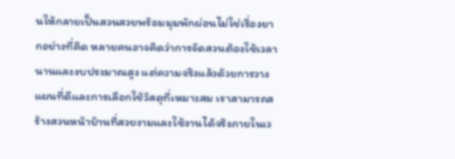นให้กลายเป็นสวนสวยพร้อมมุมพักผ่อนไม่ใช่เรื่องยากอย่างที่คิด หลายคนอาจคิดว่าการจัดสวนต้องใช้เวลานานและงบประมาณสูง แต่ความจริงแล้วด้วยการวางแผนที่ดีและการเลือกใช้วัสดุที่เหมาะสม เราสามารถสร้างสวนหน้าบ้านที่สวยงามและใช้งานได้จริงภายในเว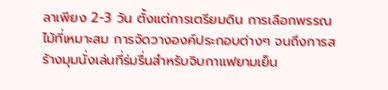ลาเพียง 2-3 วัน ตั้งแต่การเตรียมดิน การเลือกพรรณไม้ที่เหมาะสม การจัดวางองค์ประกอบต่างๆ จนถึงการสร้างมุมนั่งเล่นที่ร่มรื่นสำหรับจิบกาแฟยามเย็น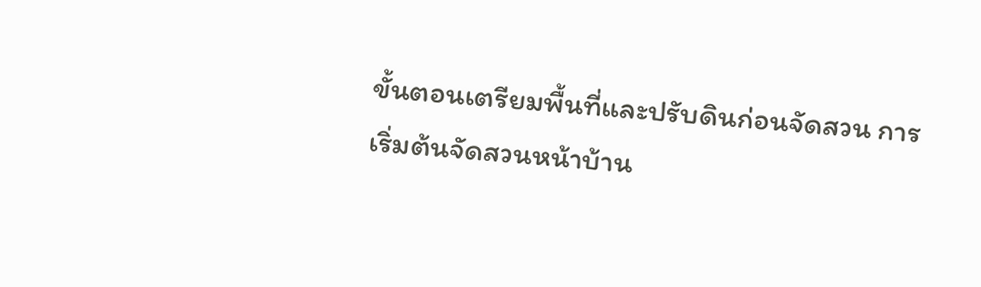ขั้นตอนเตรียมพื้นที่และปรับดินก่อนจัดสวน การเริ่มต้นจัดสวนหน้าบ้าน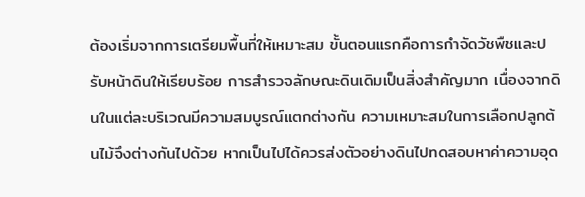ต้องเริ่มจากการเตรียมพื้นที่ให้เหมาะสม ขั้นตอนแรกคือการกำจัดวัชพืชและปรับหน้าดินให้เรียบร้อย การสำรวจลักษณะดินเดิมเป็นสิ่งสำคัญมาก เนื่องจากดินในแต่ละบริเวณมีความสมบูรณ์แตกต่างกัน ความเหมาะสมในการเลือกปลูกต้นไม้จึงต่างกันไปด้วย หากเป็นไปได้ควรส่งตัวอย่างดินไปทดสอบหาค่าความอุด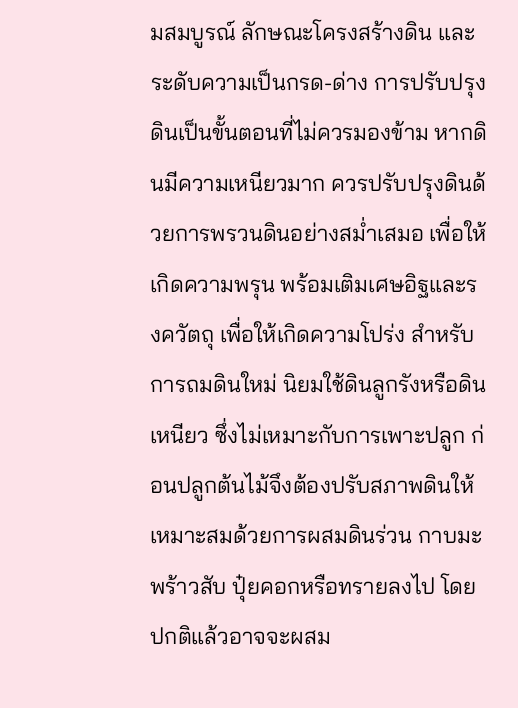มสมบูรณ์ ลักษณะโครงสร้างดิน และระดับความเป็นกรด-ด่าง การปรับปรุงดินเป็นขั้นตอนที่ไม่ควรมองข้าม หากดินมีความเหนียวมาก ควรปรับปรุงดินด้วยการพรวนดินอย่างสม่ำเสมอ เพื่อให้เกิดความพรุน พร้อมเติมเศษอิฐและรงควัตถุ เพื่อให้เกิดความโปร่ง สำหรับการถมดินใหม่ นิยมใช้ดินลูกรังหรือดินเหนียว ซึ่งไม่เหมาะกับการเพาะปลูก ก่อนปลูกต้นไม้จึงต้องปรับสภาพดินให้เหมาะสมด้วยการผสมดินร่วน กาบมะพร้าวสับ ปุ๋ยคอกหรือทรายลงไป โดยปกติแล้วอาจจะผสม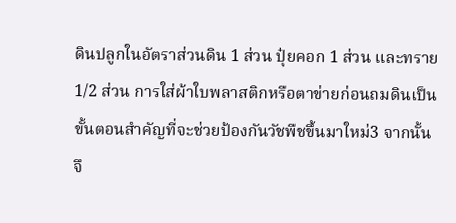ดินปลูกในอัตราส่วนดิน 1 ส่วน ปุ๋ยคอก 1 ส่วน และทราย 1/2 ส่วน การใส่ผ้าใบพลาสติกหรือตาข่ายก่อนถมดินเป็นขั้นตอนสำคัญที่จะช่วยป้องกันวัชพืชขึ้นมาใหม่3 จากนั้นจึ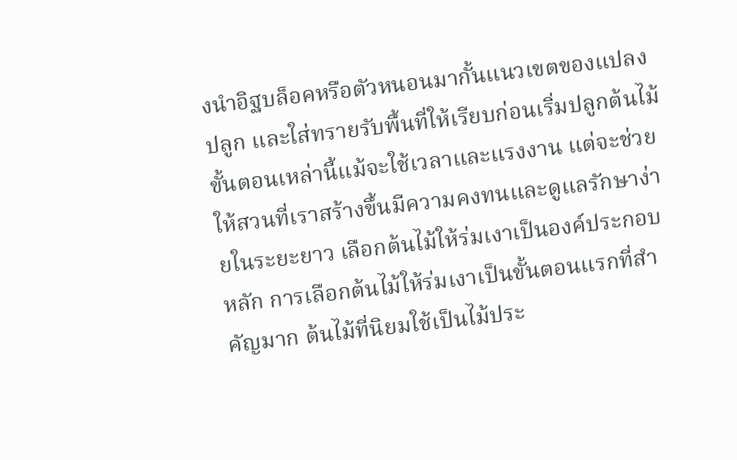งนำอิฐบล็อคหรือตัวหนอนมากั้นแนวเขตของแปลงปลูก และใส่ทรายรับพื้นที่ให้เรียบก่อนเริ่มปลูกต้นไม้ ขั้นตอนเหล่านี้แม้จะใช้เวลาและแรงงาน แต่จะช่วยให้สวนที่เราสร้างขึ้นมีความคงทนและดูแลรักษาง่ายในระยะยาว เลือกต้นไม้ให้ร่มเงาเป็นองค์ประกอบหลัก การเลือกต้นไม้ให้ร่มเงาเป็นขั้นตอนแรกที่สำคัญมาก ต้นไม้ที่นิยมใช้เป็นไม้ประ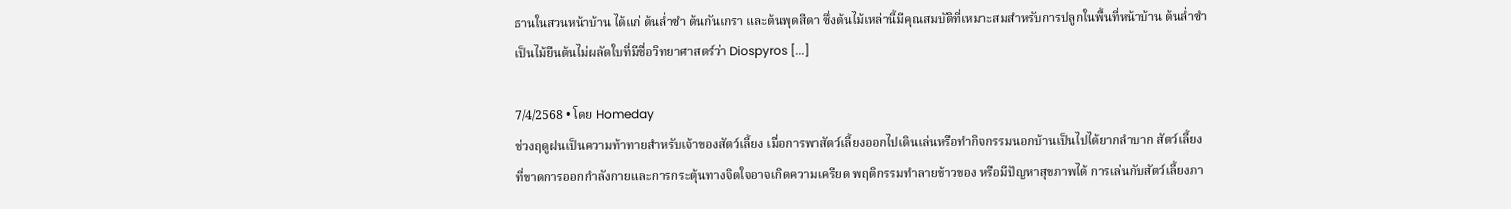ธานในสวนหน้าบ้าน ได้แก่ ต้นล่ำซำ ต้นกันเกรา และต้นพุดสีดา ซึ่งต้นไม้เหล่านี้มีคุณสมบัติที่เหมาะสมสำหรับการปลูกในพื้นที่หน้าบ้าน ต้นล่ำซำเป็นไม้ยืนต้นไม่ผลัดใบที่มีชื่อวิทยาศาสตร์ว่า Diospyros [...]

7/4/2568 • โดย Homeday
ช่วงฤดูฝนเป็นความท้าทายสำหรับเจ้าของสัตว์เลี้ยง เมื่อการพาสัตว์เลี้ยงออกไปเดินเล่นหรือทำกิจกรรมนอกบ้านเป็นไปได้ยากลำบาก สัตว์เลี้ยงที่ขาดการออกกำลังกายและการกระตุ้นทางจิตใจอาจเกิดความเครียด พฤติกรรมทำลายข้าวของ หรือมีปัญหาสุขภาพได้ การเล่นกับสัตว์เลี้ยงภา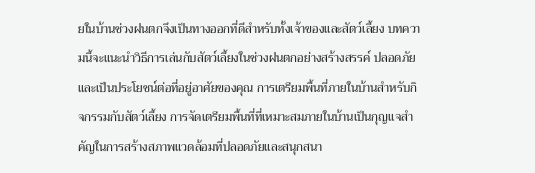ยในบ้านช่วงฝนตกจึงเป็นทางออกที่ดีสำหรับทั้งเจ้าของและสัตว์เลี้ยง บทความนี้จะแนะนำวิธีการเล่นกับสัตว์เลี้ยงในช่วงฝนตกอย่างสร้างสรรค์ ปลอดภัย และเป็นประโยชน์ต่อที่อยู่อาศัยของคุณ การเตรียมพื้นที่ภายในบ้านสำหรับกิจกรรมกับสัตว์เลี้ยง การจัดเตรียมพื้นที่ที่เหมาะสมภายในบ้านเป็นกุญแจสำคัญในการสร้างสภาพแวดล้อมที่ปลอดภัยและสนุกสนา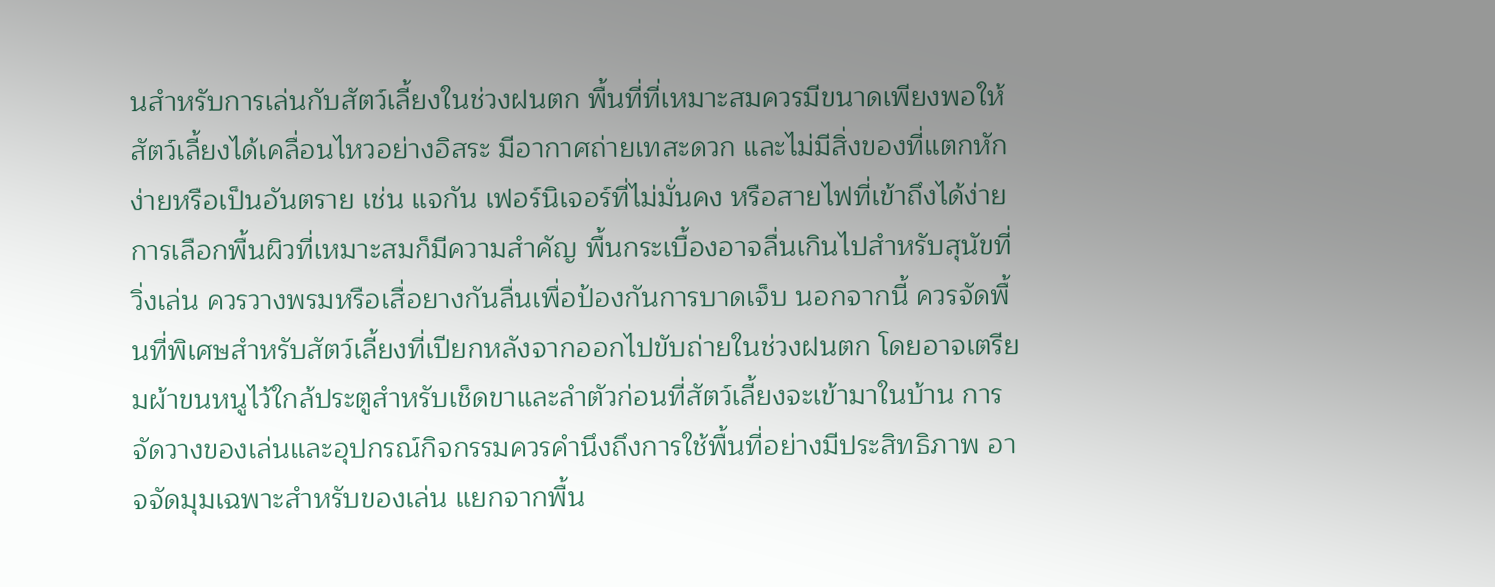นสำหรับการเล่นกับสัตว์เลี้ยงในช่วงฝนตก พื้นที่ที่เหมาะสมควรมีขนาดเพียงพอให้สัตว์เลี้ยงได้เคลื่อนไหวอย่างอิสระ มีอากาศถ่ายเทสะดวก และไม่มีสิ่งของที่แตกหักง่ายหรือเป็นอันตราย เช่น แจกัน เฟอร์นิเจอร์ที่ไม่มั่นคง หรือสายไฟที่เข้าถึงได้ง่าย การเลือกพื้นผิวที่เหมาะสมก็มีความสำคัญ พื้นกระเบื้องอาจลื่นเกินไปสำหรับสุนัขที่วิ่งเล่น ควรวางพรมหรือเสื่อยางกันลื่นเพื่อป้องกันการบาดเจ็บ นอกจากนี้ ควรจัดพื้นที่พิเศษสำหรับสัตว์เลี้ยงที่เปียกหลังจากออกไปขับถ่ายในช่วงฝนตก โดยอาจเตรียมผ้าขนหนูไว้ใกล้ประตูสำหรับเช็ดขาและลำตัวก่อนที่สัตว์เลี้ยงจะเข้ามาในบ้าน การจัดวางของเล่นและอุปกรณ์กิจกรรมควรคำนึงถึงการใช้พื้นที่อย่างมีประสิทธิภาพ อาจจัดมุมเฉพาะสำหรับของเล่น แยกจากพื้น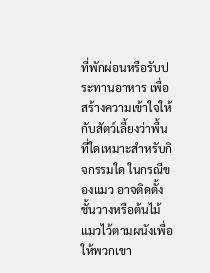ที่พักผ่อนหรือรับประทานอาหาร เพื่อสร้างความเข้าใจให้กับสัตว์เลี้ยงว่าพื้นที่ใดเหมาะสำหรับกิจกรรมใด ในกรณีของแมว อาจติดตั้งชั้นวางหรือต้นไม้แมวไว้ตามผนังเพื่อให้พวกเขา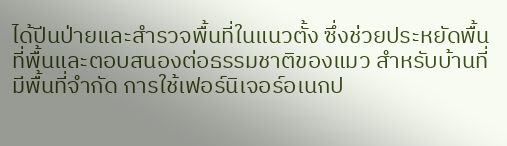ได้ปีนป่ายและสำรวจพื้นที่ในแนวตั้ง ซึ่งช่วยประหยัดพื้นที่พื้นและตอบสนองต่อธรรมชาติของแมว สำหรับบ้านที่มีพื้นที่จำกัด การใช้เฟอร์นิเจอร์อเนกป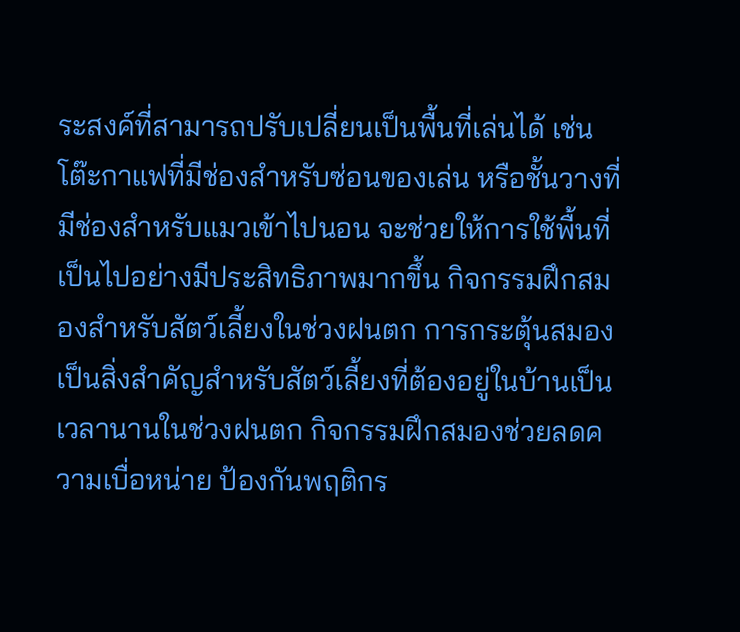ระสงค์ที่สามารถปรับเปลี่ยนเป็นพื้นที่เล่นได้ เช่น โต๊ะกาแฟที่มีช่องสำหรับซ่อนของเล่น หรือชั้นวางที่มีช่องสำหรับแมวเข้าไปนอน จะช่วยให้การใช้พื้นที่เป็นไปอย่างมีประสิทธิภาพมากขึ้น กิจกรรมฝึกสมองสำหรับสัตว์เลี้ยงในช่วงฝนตก การกระตุ้นสมองเป็นสิ่งสำคัญสำหรับสัตว์เลี้ยงที่ต้องอยู่ในบ้านเป็นเวลานานในช่วงฝนตก กิจกรรมฝึกสมองช่วยลดความเบื่อหน่าย ป้องกันพฤติกร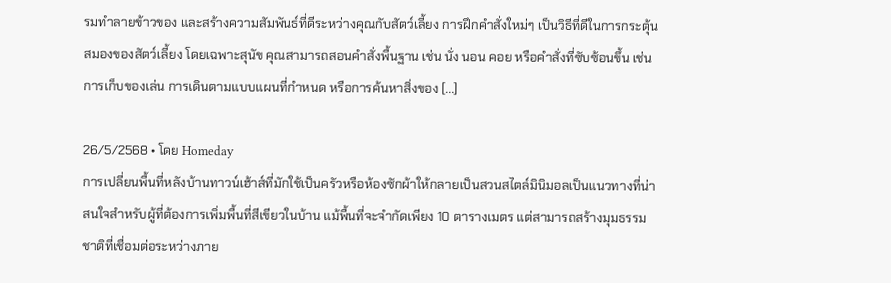รมทำลายข้าวของ และสร้างความสัมพันธ์ที่ดีระหว่างคุณกับสัตว์เลี้ยง การฝึกคำสั่งใหม่ๆ เป็นวิธีที่ดีในการกระตุ้นสมองของสัตว์เลี้ยง โดยเฉพาะสุนัข คุณสามารถสอนคำสั่งพื้นฐาน เช่น นั่ง นอน คอย หรือคำสั่งที่ซับซ้อนขึ้น เช่น การเก็บของเล่น การเดินตามแบบแผนที่กำหนด หรือการค้นหาสิ่งของ [...]

26/5/2568 • โดย Homeday
การเปลี่ยนพื้นที่หลังบ้านทาวน์เฮ้าส์ที่มักใช้เป็นครัวหรือห้องซักผ้าให้กลายเป็นสวนสไตล์มินิมอลเป็นแนวทางที่น่าสนใจสำหรับผู้ที่ต้องการเพิ่มพื้นที่สีเขียวในบ้าน แม้พื้นที่จะจำกัดเพียง 10 ตารางเมตร แต่สามารถสร้างมุมธรรมชาติที่เชื่อมต่อระหว่างภาย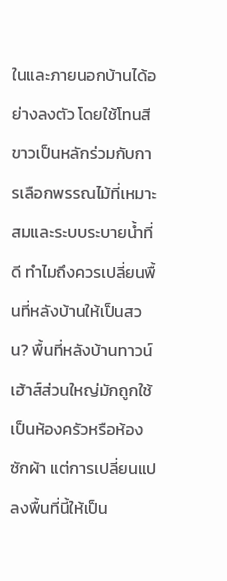ในและภายนอกบ้านได้อย่างลงตัว โดยใช้โทนสีขาวเป็นหลักร่วมกับการเลือกพรรณไม้ที่เหมาะสมและระบบระบายน้ำที่ดี ทำไมถึงควรเปลี่ยนพื้นที่หลังบ้านให้เป็นสวน? พื้นที่หลังบ้านทาวน์เฮ้าส์ส่วนใหญ่มักถูกใช้เป็นห้องครัวหรือห้องซักผ้า แต่การเปลี่ยนแปลงพื้นที่นี้ให้เป็น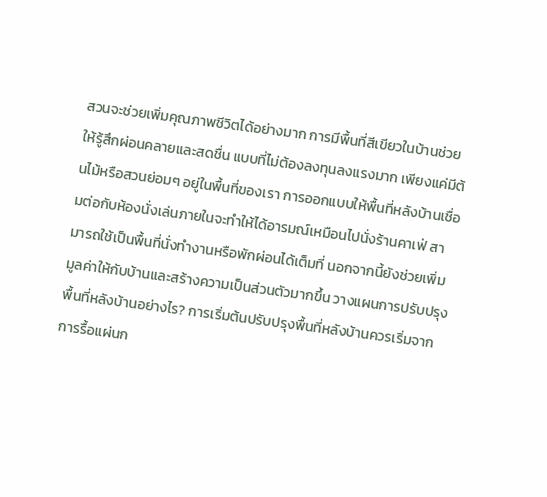สวนจะช่วยเพิ่มคุณภาพชีวิตได้อย่างมาก การมีพื้นที่สีเขียวในบ้านช่วยให้รู้สึกผ่อนคลายและสดชื่น แบบที่ไม่ต้องลงทุนลงแรงมาก เพียงแค่มีต้นไม้หรือสวนย่อมๆ อยู่ในพื้นที่ของเรา การออกแบบให้พื้นที่หลังบ้านเชื่อมต่อกับห้องนั่งเล่นภายในจะทำให้ได้อารมณ์เหมือนไปนั่งร้านคาเฟ่ สามารถใช้เป็นพื้นที่นั่งทำงานหรือพักผ่อนได้เต็มที่ นอกจากนี้ยังช่วยเพิ่มมูลค่าให้กับบ้านและสร้างความเป็นส่วนตัวมากขึ้น วางแผนการปรับปรุงพื้นที่หลังบ้านอย่างไร? การเริ่มต้นปรับปรุงพื้นที่หลังบ้านควรเริ่มจากการรื้อแผ่นก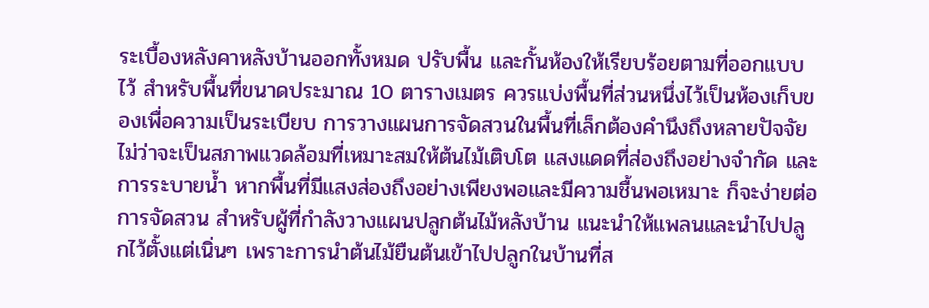ระเบื้องหลังคาหลังบ้านออกทั้งหมด ปรับพื้น และกั้นห้องให้เรียบร้อยตามที่ออกแบบไว้ สำหรับพื้นที่ขนาดประมาณ 10 ตารางเมตร ควรแบ่งพื้นที่ส่วนหนึ่งไว้เป็นห้องเก็บของเพื่อความเป็นระเบียบ การวางแผนการจัดสวนในพื้นที่เล็กต้องคำนึงถึงหลายปัจจัย ไม่ว่าจะเป็นสภาพแวดล้อมที่เหมาะสมให้ต้นไม้เติบโต แสงแดดที่ส่องถึงอย่างจำกัด และการระบายน้ำ หากพื้นที่มีแสงส่องถึงอย่างเพียงพอและมีความชื้นพอเหมาะ ก็จะง่ายต่อการจัดสวน สำหรับผู้ที่กำลังวางแผนปลูกต้นไม้หลังบ้าน แนะนำให้แพลนและนำไปปลูกไว้ตั้งแต่เนิ่นๆ เพราะการนำต้นไม้ยืนต้นเข้าไปปลูกในบ้านที่ส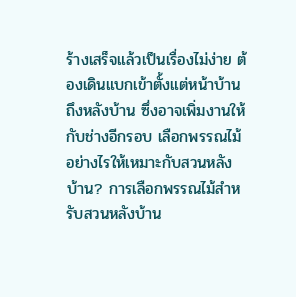ร้างเสร็จแล้วเป็นเรื่องไม่ง่าย ต้องเดินแบกเข้าตั้งแต่หน้าบ้านถึงหลังบ้าน ซึ่งอาจเพิ่มงานให้กับช่างอีกรอบ เลือกพรรณไม้อย่างไรให้เหมาะกับสวนหลังบ้าน? การเลือกพรรณไม้สำหรับสวนหลังบ้าน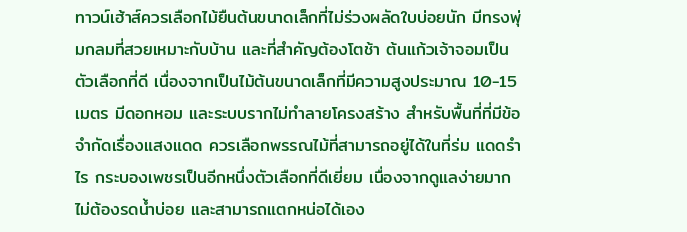ทาวน์เฮ้าส์ควรเลือกไม้ยืนต้นขนาดเล็กที่ไม่ร่วงผลัดใบบ่อยนัก มีทรงพุ่มกลมที่สวยเหมาะกับบ้าน และที่สำคัญต้องโตช้า ต้นแก้วเจ้าจอมเป็นตัวเลือกที่ดี เนื่องจากเป็นไม้ต้นขนาดเล็กที่มีความสูงประมาณ 10-15 เมตร มีดอกหอม และระบบรากไม่ทำลายโครงสร้าง สำหรับพื้นที่ที่มีข้อจำกัดเรื่องแสงแดด ควรเลือกพรรณไม้ที่สามารถอยู่ได้ในที่ร่ม แดดรำไร กระบองเพชรเป็นอีกหนึ่งตัวเลือกที่ดีเยี่ยม เนื่องจากดูแลง่ายมาก ไม่ต้องรดน้ำบ่อย และสามารถแตกหน่อได้เอง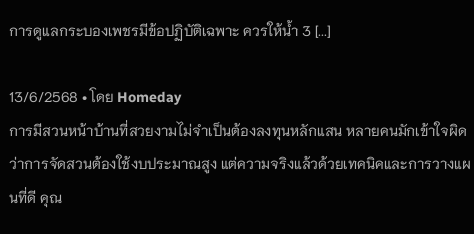การดูแลกระบองเพชรมีข้อปฏิบัติเฉพาะ ควรให้น้ำ 3 [...]

13/6/2568 • โดย Homeday
การมีสวนหน้าบ้านที่สวยงามไม่จำเป็นต้องลงทุนหลักแสน หลายคนมักเข้าใจผิดว่าการจัดสวนต้องใช้งบประมาณสูง แต่ความจริงแล้วด้วยเทคนิคและการวางแผนที่ดี คุณ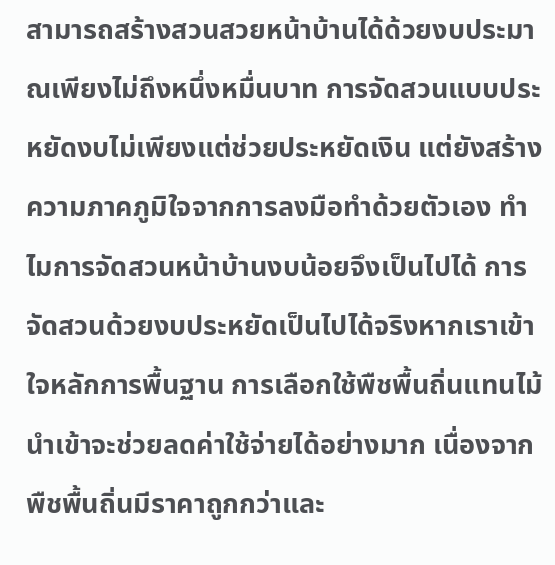สามารถสร้างสวนสวยหน้าบ้านได้ด้วยงบประมาณเพียงไม่ถึงหนึ่งหมื่นบาท การจัดสวนแบบประหยัดงบไม่เพียงแต่ช่วยประหยัดเงิน แต่ยังสร้างความภาคภูมิใจจากการลงมือทำด้วยตัวเอง ทำไมการจัดสวนหน้าบ้านงบน้อยจึงเป็นไปได้ การจัดสวนด้วยงบประหยัดเป็นไปได้จริงหากเราเข้าใจหลักการพื้นฐาน การเลือกใช้พืชพื้นถิ่นแทนไม้นำเข้าจะช่วยลดค่าใช้จ่ายได้อย่างมาก เนื่องจากพืชพื้นถิ่นมีราคาถูกกว่าและ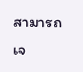สามารถเจ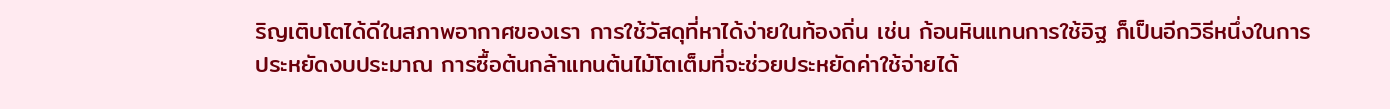ริญเติบโตได้ดีในสภาพอากาศของเรา การใช้วัสดุที่หาได้ง่ายในท้องถิ่น เช่น ก้อนหินแทนการใช้อิฐ ก็เป็นอีกวิธีหนึ่งในการประหยัดงบประมาณ การซื้อต้นกล้าแทนต้นไม้โตเต็มที่จะช่วยประหยัดค่าใช้จ่ายได้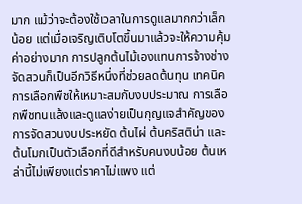มาก แม้ว่าจะต้องใช้เวลาในการดูแลมากกว่าเล็กน้อย แต่เมื่อเจริญเติบโตขึ้นมาแล้วจะให้ความคุ้มค่าอย่างมาก การปลูกต้นไม้เองแทนการจ้างช่างจัดสวนก็เป็นอีกวิธีหนึ่งที่ช่วยลดต้นทุน เทคนิคการเลือกพืชให้เหมาะสมกับงบประมาณ การเลือกพืชทนแล้งและดูแลง่ายเป็นกุญแจสำคัญของการจัดสวนงบประหยัด ต้นไผ่ ต้นคริสติน่า และต้นโมกเป็นตัวเลือกที่ดีสำหรับคนงบน้อย ต้นเหล่านี้ไม่เพียงแต่ราคาไม่แพง แต่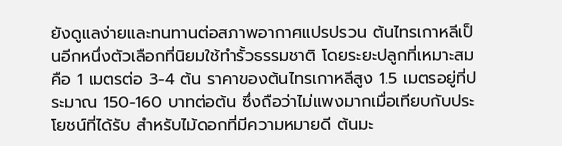ยังดูแลง่ายและทนทานต่อสภาพอากาศแปรปรวน ต้นไทรเกาหลีเป็นอีกหนึ่งตัวเลือกที่นิยมใช้ทำรั้วธรรมชาติ โดยระยะปลูกที่เหมาะสมคือ 1 เมตรต่อ 3-4 ต้น ราคาของต้นไทรเกาหลีสูง 1.5 เมตรอยู่ที่ประมาณ 150-160 บาทต่อต้น ซึ่งถือว่าไม่แพงมากเมื่อเทียบกับประโยชน์ที่ได้รับ สำหรับไม้ดอกที่มีความหมายดี ต้นมะ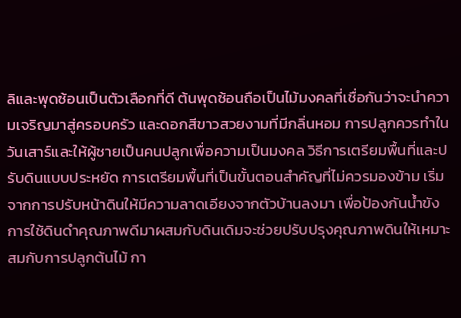ลิและพุดซ้อนเป็นตัวเลือกที่ดี ต้นพุดซ้อนถือเป็นไม้มงคลที่เชื่อกันว่าจะนำความเจริญมาสู่ครอบครัว และดอกสีขาวสวยงามที่มีกลิ่นหอม การปลูกควรทำในวันเสาร์และให้ผู้ชายเป็นคนปลูกเพื่อความเป็นมงคล วิธีการเตรียมพื้นที่และปรับดินแบบประหยัด การเตรียมพื้นที่เป็นขั้นตอนสำคัญที่ไม่ควรมองข้าม เริ่มจากการปรับหน้าดินให้มีความลาดเอียงจากตัวบ้านลงมา เพื่อป้องกันน้ำขัง การใช้ดินดำคุณภาพดีมาผสมกับดินเดิมจะช่วยปรับปรุงคุณภาพดินให้เหมาะสมกับการปลูกต้นไม้ กา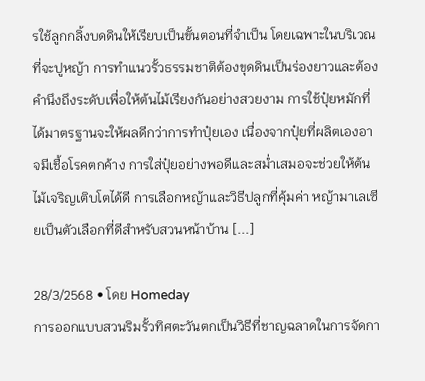รใช้ลูกกลิ้งบดดินให้เรียบเป็นขั้นตอนที่จำเป็น โดยเฉพาะในบริเวณที่จะปูหญ้า การทำแนวรั้วธรรมชาติต้องขุดดินเป็นร่องยาวและต้องคำนึงถึงระดับเพื่อให้ต้นไม้เรียงกันอย่างสวยงาม การใช้ปุ๋ยหมักที่ได้มาตรฐานจะให้ผลดีกว่าการทำปุ๋ยเอง เนื่องจากปุ๋ยที่ผลิตเองอาจมีเชื้อโรคตกค้าง การใส่ปุ๋ยอย่างพอดีและสม่ำเสมอจะช่วยให้ต้นไม้เจริญเติบโตได้ดี การเลือกหญ้าและวิธีปลูกที่คุ้มค่า หญ้ามาเลเซียเป็นตัวเลือกที่ดีสำหรับสวนหน้าบ้าน [...]

28/3/2568 • โดย Homeday
การออกแบบสวนริมรั้วทิศตะวันตกเป็นวิธีที่ชาญฉลาดในการจัดกา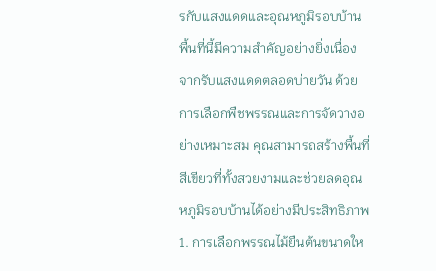รกับแสงแดดและอุณหภูมิรอบบ้าน พื้นที่นี้มีความสำคัญอย่างยิ่งเนื่องจากรับแสงแดดตลอดบ่ายวัน ด้วยการเลือกพืชพรรณและการจัดวางอย่างเหมาะสม คุณสามารถสร้างพื้นที่สีเขียวที่ทั้งสวยงามและช่วยลดอุณหภูมิรอบบ้านได้อย่างมีประสิทธิภาพ 1. การเลือกพรรณไม้ยืนต้นขนาดให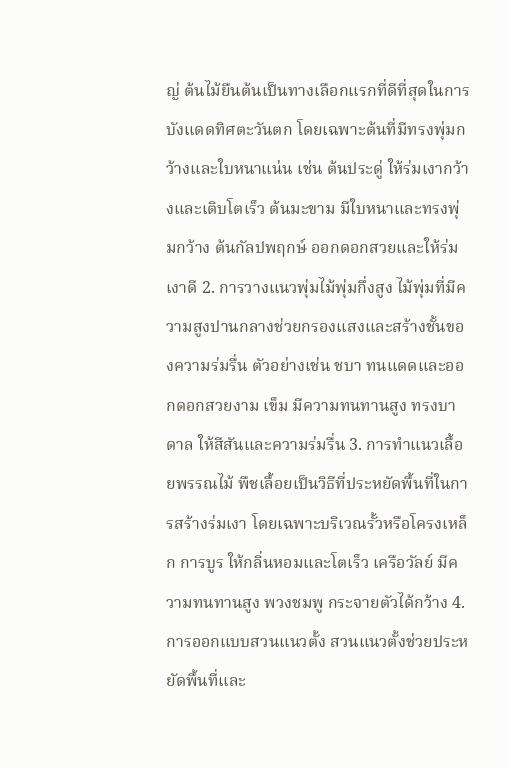ญ่ ต้นไม้ยืนต้นเป็นทางเลือกแรกที่ดีที่สุดในการบังแดดทิศตะวันตก โดยเฉพาะต้นที่มีทรงพุ่มกว้างและใบหนาแน่น เช่น ต้นประดู่ ให้ร่มเงากว้างและเติบโตเร็ว ต้นมะขาม มีใบหนาและทรงพุ่มกว้าง ต้นกัลปพฤกษ์ ออกดอกสวยและให้ร่มเงาดี 2. การวางแนวพุ่มไม้พุ่มกึ่งสูง ไม้พุ่มที่มีความสูงปานกลางช่วยกรองแสงและสร้างชั้นของความร่มรื่น ตัวอย่างเช่น ชบา ทนแดดและออกดอกสวยงาม เข็ม มีความทนทานสูง ทรงบาดาล ให้สีสันและความร่มรื่น 3. การทำแนวเลื้อยพรรณไม้ พืชเลื้อยเป็นวิธีที่ประหยัดพื้นที่ในการสร้างร่มเงา โดยเฉพาะบริเวณรั้วหรือโครงเหล็ก การบูร ให้กลิ่นหอมและโตเร็ว เครือวัลย์ มีความทนทานสูง พวงชมพู กระจายตัวได้กว้าง 4. การออกแบบสวนแนวตั้ง สวนแนวตั้งช่วยประหยัดพื้นที่และ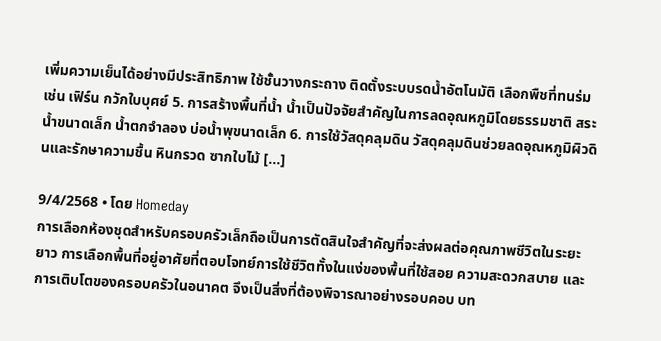เพิ่มความเย็นได้อย่างมีประสิทธิภาพ ใช้ชั้นวางกระถาง ติดตั้งระบบรดน้ำอัตโนมัติ เลือกพืชที่ทนร่ม เช่น เฟิร์น กวักใบบุศย์ 5. การสร้างพื้นที่น้ำ น้ำเป็นปัจจัยสำคัญในการลดอุณหภูมิโดยธรรมชาติ สระน้ำขนาดเล็ก น้ำตกจำลอง บ่อน้ำพุขนาดเล็ก 6. การใช้วัสดุคลุมดิน วัสดุคลุมดินช่วยลดอุณหภูมิผิวดินและรักษาความชื้น หินกรวด ซากใบไม้ [...]

9/4/2568 • โดย Homeday
การเลือกห้องชุดสำหรับครอบครัวเล็กถือเป็นการตัดสินใจสำคัญที่จะส่งผลต่อคุณภาพชีวิตในระยะยาว การเลือกพื้นที่อยู่อาศัยที่ตอบโจทย์การใช้ชีวิตทั้งในแง่ของพื้นที่ใช้สอย ความสะดวกสบาย และการเติบโตของครอบครัวในอนาคต จึงเป็นสิ่งที่ต้องพิจารณาอย่างรอบคอบ บท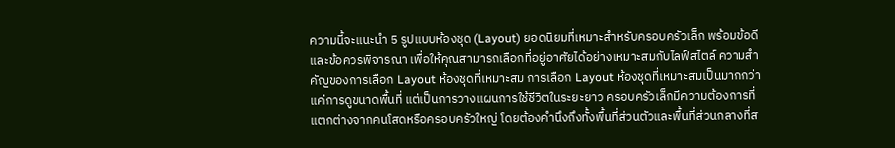ความนี้จะแนะนำ 5 รูปแบบห้องชุด (Layout) ยอดนิยมที่เหมาะสำหรับครอบครัวเล็ก พร้อมข้อดีและข้อควรพิจารณา เพื่อให้คุณสามารถเลือกที่อยู่อาศัยได้อย่างเหมาะสมกับไลฟ์สไตล์ ความสำคัญของการเลือก Layout ห้องชุดที่เหมาะสม การเลือก Layout ห้องชุดที่เหมาะสมเป็นมากกว่าแค่การดูขนาดพื้นที่ แต่เป็นการวางแผนการใช้ชีวิตในระยะยาว ครอบครัวเล็กมีความต้องการที่แตกต่างจากคนโสดหรือครอบครัวใหญ่ โดยต้องคำนึงถึงทั้งพื้นที่ส่วนตัวและพื้นที่ส่วนกลางที่ส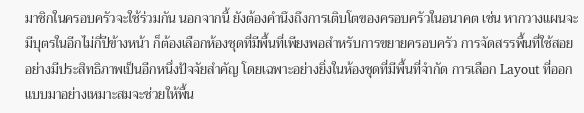มาชิกในครอบครัวจะใช้ร่วมกัน นอกจากนี้ ยังต้องคำนึงถึงการเติบโตของครอบครัวในอนาคต เช่น หากวางแผนจะมีบุตรในอีกไม่กี่ปีข้างหน้า ก็ต้องเลือกห้องชุดที่มีพื้นที่เพียงพอสำหรับการขยายครอบครัว การจัดสรรพื้นที่ใช้สอยอย่างมีประสิทธิภาพเป็นอีกหนึ่งปัจจัยสำคัญ โดยเฉพาะอย่างยิ่งในห้องชุดที่มีพื้นที่จำกัด การเลือก Layout ที่ออกแบบมาอย่างเหมาะสมจะช่วยให้พื้น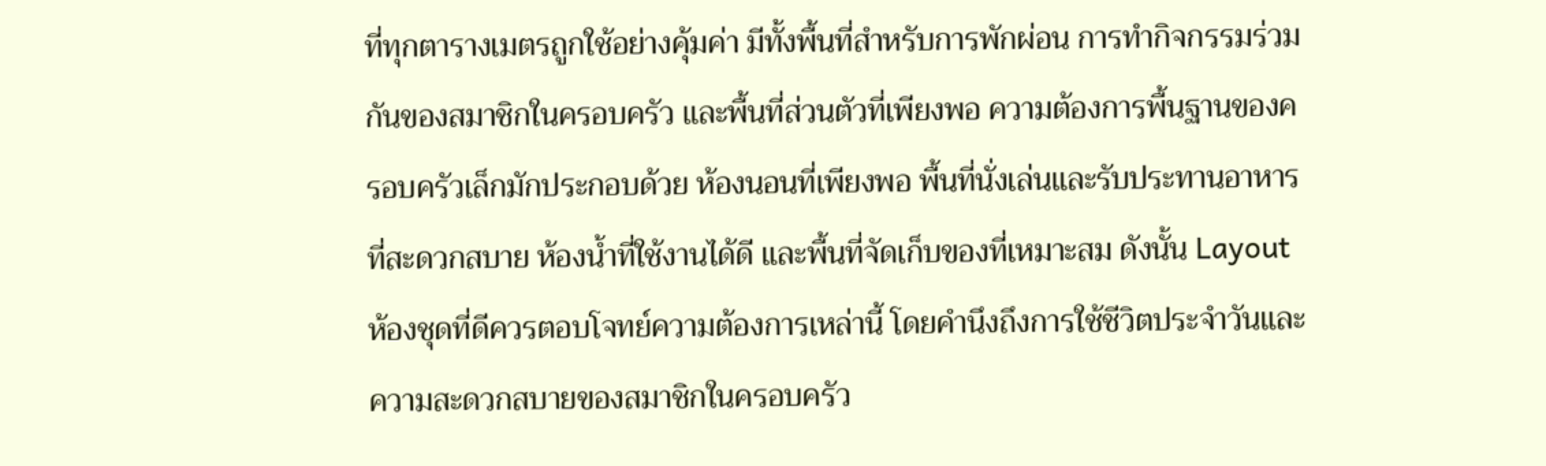ที่ทุกตารางเมตรถูกใช้อย่างคุ้มค่า มีทั้งพื้นที่สำหรับการพักผ่อน การทำกิจกรรมร่วมกันของสมาชิกในครอบครัว และพื้นที่ส่วนตัวที่เพียงพอ ความต้องการพื้นฐานของครอบครัวเล็กมักประกอบด้วย ห้องนอนที่เพียงพอ พื้นที่นั่งเล่นและรับประทานอาหารที่สะดวกสบาย ห้องน้ำที่ใช้งานได้ดี และพื้นที่จัดเก็บของที่เหมาะสม ดังนั้น Layout ห้องชุดที่ดีควรตอบโจทย์ความต้องการเหล่านี้ โดยคำนึงถึงการใช้ชีวิตประจำวันและความสะดวกสบายของสมาชิกในครอบครัว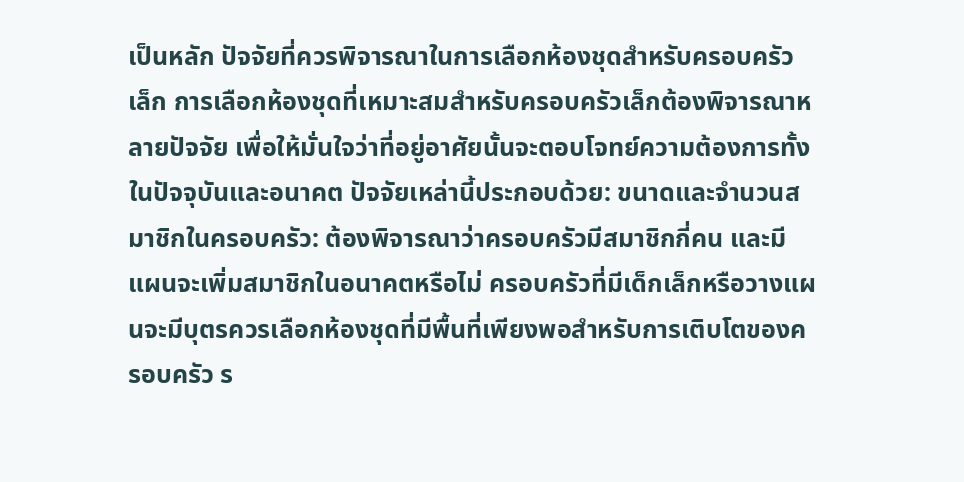เป็นหลัก ปัจจัยที่ควรพิจารณาในการเลือกห้องชุดสำหรับครอบครัวเล็ก การเลือกห้องชุดที่เหมาะสมสำหรับครอบครัวเล็กต้องพิจารณาหลายปัจจัย เพื่อให้มั่นใจว่าที่อยู่อาศัยนั้นจะตอบโจทย์ความต้องการทั้งในปัจจุบันและอนาคต ปัจจัยเหล่านี้ประกอบด้วย: ขนาดและจำนวนสมาชิกในครอบครัว: ต้องพิจารณาว่าครอบครัวมีสมาชิกกี่คน และมีแผนจะเพิ่มสมาชิกในอนาคตหรือไม่ ครอบครัวที่มีเด็กเล็กหรือวางแผนจะมีบุตรควรเลือกห้องชุดที่มีพื้นที่เพียงพอสำหรับการเติบโตของครอบครัว ร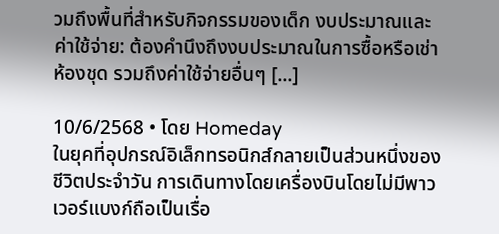วมถึงพื้นที่สำหรับกิจกรรมของเด็ก งบประมาณและค่าใช้จ่าย: ต้องคำนึงถึงงบประมาณในการซื้อหรือเช่าห้องชุด รวมถึงค่าใช้จ่ายอื่นๆ [...]

10/6/2568 • โดย Homeday
ในยุคที่อุปกรณ์อิเล็กทรอนิกส์กลายเป็นส่วนหนึ่งของชีวิตประจำวัน การเดินทางโดยเครื่องบินโดยไม่มีพาวเวอร์แบงก์ถือเป็นเรื่อ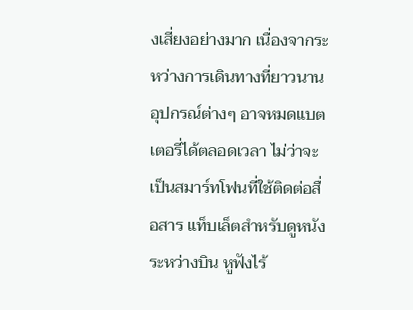งเสี่ยงอย่างมาก เนื่องจากระหว่างการเดินทางที่ยาวนาน อุปกรณ์ต่างๆ อาจหมดแบตเตอรี่ได้ตลอดเวลา ไม่ว่าจะเป็นสมาร์ทโฟนที่ใช้ติดต่อสื่อสาร แท็บเล็ตสำหรับดูหนังระหว่างบิน หูฟังไร้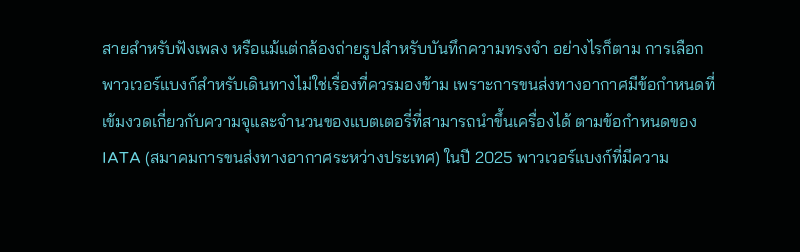สายสำหรับฟังเพลง หรือแม้แต่กล้องถ่ายรูปสำหรับบันทึกความทรงจำ อย่างไรก็ตาม การเลือกพาวเวอร์แบงก์สำหรับเดินทางไม่ใช่เรื่องที่ควรมองข้าม เพราะการขนส่งทางอากาศมีข้อกำหนดที่เข้มงวดเกี่ยวกับความจุและจำนวนของแบตเตอรี่ที่สามารถนำขึ้นเครื่องได้ ตามข้อกำหนดของ IATA (สมาคมการขนส่งทางอากาศระหว่างประเทศ) ในปี 2025 พาวเวอร์แบงก์ที่มีความ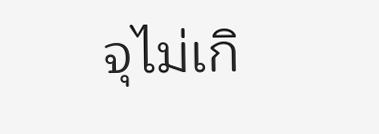จุไม่เกิ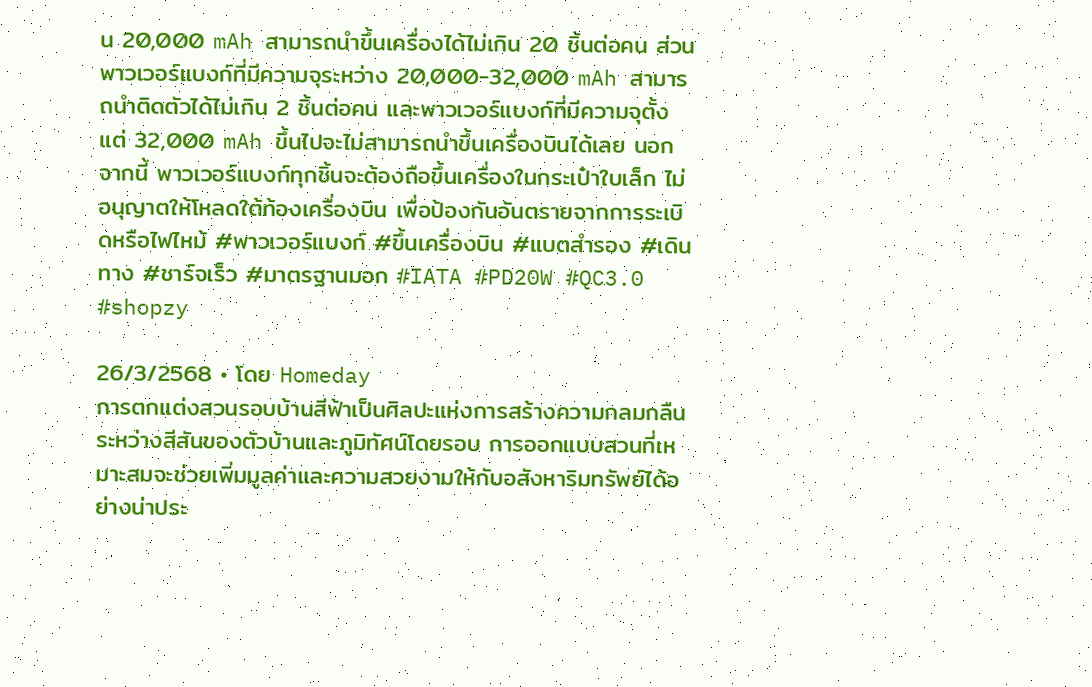น 20,000 mAh สามารถนำขึ้นเครื่องได้ไม่เกิน 20 ชิ้นต่อคน ส่วนพาวเวอร์แบงก์ที่มีความจุระหว่าง 20,000-32,000 mAh สามารถนำติดตัวได้ไม่เกิน 2 ชิ้นต่อคน และพาวเวอร์แบงก์ที่มีความจุตั้งแต่ 32,000 mAh ขึ้นไปจะไม่สามารถนำขึ้นเครื่องบินได้เลย นอกจากนี้ พาวเวอร์แบงก์ทุกชิ้นจะต้องถือขึ้นเครื่องในกระเป๋าใบเล็ก ไม่อนุญาตให้โหลดใต้ท้องเครื่องบิน เพื่อป้องกันอันตรายจากการระเบิดหรือไฟไหม้ #พาวเวอร์แบงก์ #ขึ้นเครื่องบิน #แบตสำรอง #เดินทาง #ชาร์จเร็ว #มาตรฐานมอก #IATA #PD20W #QC3.0 #shopzy

26/3/2568 • โดย Homeday
การตกแต่งสวนรอบบ้านสีฟ้าเป็นศิลปะแห่งการสร้างความกลมกลืนระหว่างสีสันของตัวบ้านและภูมิทัศน์โดยรอบ การออกแบบสวนที่เหมาะสมจะช่วยเพิ่มมูลค่าและความสวยงามให้กับอสังหาริมทรัพย์ได้อย่างน่าประ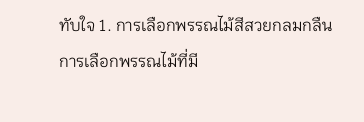ทับใจ 1. การเลือกพรรณไม้สีสวยกลมกลืน การเลือกพรรณไม้ที่มี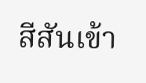สีสันเข้า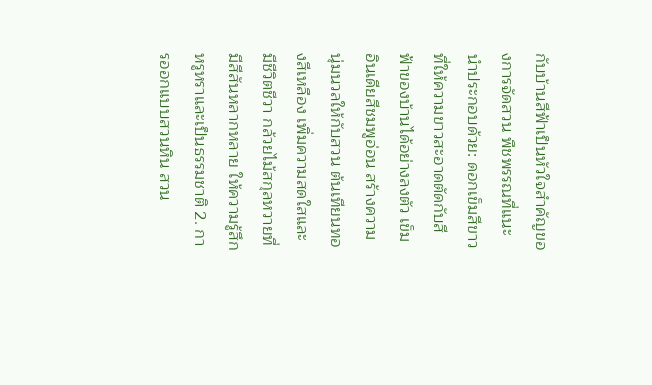กับบ้านสีฟ้าเป็นหัวใจสำคัญของการจัดสวน พืชพรรณที่แนะนำประกอบด้วย: ดอกเข็มสีขาว ที่ให้ความขาวสะอาดตัดกับสีฟ้าของบ้านได้อย่างลงตัว เข็มอินเดียสีชมพูอ่อน สร้างความนุ่มนวลให้กับสวน ต้นเทียนทองสีเหลือง เพิ่มความสดใสและมีชีวิตชีวา กล้วยไม้สกุลหวายที่มีสีสันหลากหลาย ให้ความรู้สึกหรูหราและเป็นธรรมชาติ 2. การออกแบบสวนหิน สวน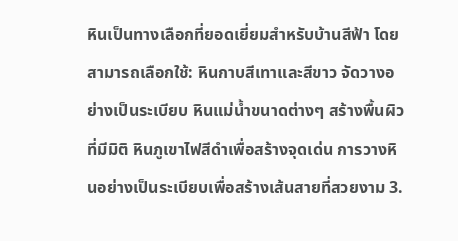หินเป็นทางเลือกที่ยอดเยี่ยมสำหรับบ้านสีฟ้า โดยสามารถเลือกใช้: หินกาบสีเทาและสีขาว จัดวางอย่างเป็นระเบียบ หินแม่น้ำขนาดต่างๆ สร้างพื้นผิวที่มีมิติ หินภูเขาไฟสีดำเพื่อสร้างจุดเด่น การวางหินอย่างเป็นระเบียบเพื่อสร้างเส้นสายที่สวยงาม 3.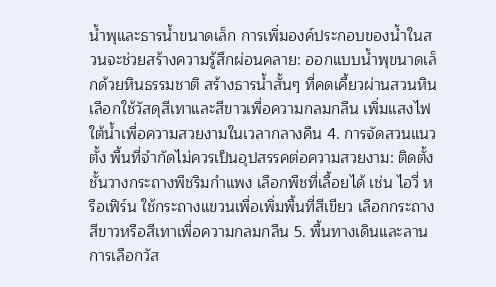น้ำพุและธารน้ำขนาดเล็ก การเพิ่มองค์ประกอบของน้ำในสวนจะช่วยสร้างความรู้สึกผ่อนคลาย: ออกแบบน้ำพุขนาดเล็กด้วยหินธรรมชาติ สร้างธารน้ำสั้นๆ ที่คดเคี้ยวผ่านสวนหิน เลือกใช้วัสดุสีเทาและสีขาวเพื่อความกลมกลืน เพิ่มแสงไฟใต้น้ำเพื่อความสวยงามในเวลากลางคืน 4. การจัดสวนแนวตั้ง พื้นที่จำกัดไม่ควรเป็นอุปสรรคต่อความสวยงาม: ติดตั้งชั้นวางกระถางพืชริมกำแพง เลือกพืชที่เลื้อยได้ เช่น ไอวี่ หรือเฟิร์น ใช้กระถางแขวนเพื่อเพิ่มพื้นที่สีเขียว เลือกกระถางสีขาวหรือสีเทาเพื่อความกลมกลืน 5. พื้นทางเดินและลาน การเลือกวัส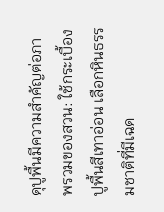ดุปูพื้นมีความสำคัญต่อภาพรวมของสวน: ใช้กระเบื้องปูพื้นสีเทาอ่อน เลือกหินธรรมชาติที่มีเฉด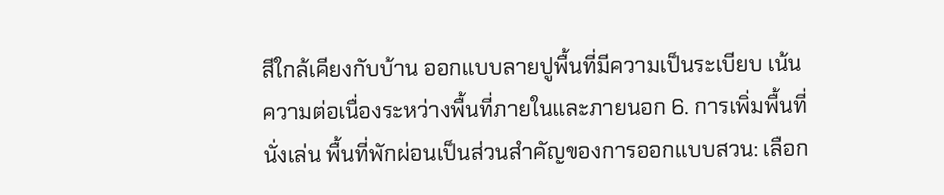สีใกล้เคียงกับบ้าน ออกแบบลายปูพื้นที่มีความเป็นระเบียบ เน้นความต่อเนื่องระหว่างพื้นที่ภายในและภายนอก 6. การเพิ่มพื้นที่นั่งเล่น พื้นที่พักผ่อนเป็นส่วนสำคัญของการออกแบบสวน: เลือก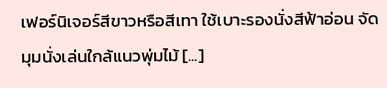เฟอร์นิเจอร์สีขาวหรือสีเทา ใช้เบาะรองนั่งสีฟ้าอ่อน จัดมุมนั่งเล่นใกล้แนวพุ่มไม้ [...]